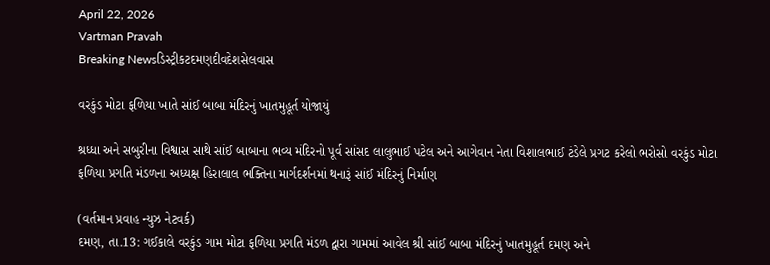April 22, 2026
Vartman Pravah
Breaking Newsડિસ્ટ્રીકટદમણદીવદેશસેલવાસ

વરકુંડ મોટા ફળિયા ખાતે સાંઈ બાબા મંદિરનું ખાતમુહૂર્ત યોજાયું

શ્રધ્‍ધા અને સબુરીના વિશ્વાસ સાથે સાંઈ બાબાના ભવ્‍ય મંદિરનો પૂર્વ સાંસદ લાલુભાઈ પટેલ અને આગેવાન નેતા વિશાલભાઈ ટંડેલે પ્રગટ કરેલો ભરોસો વરકુંડ મોટા ફળિયા પ્રગતિ મંડળના અધ્‍યક્ષ હિરાલાલ ભક્‍તિના માર્ગદર્શનમાં થનારૂં સાંઈ મંદિરનું નિર્માણ

(વર્તમાન પ્રવાહ ન્‍યુઝ નેટવર્ક)
દમણ, તા.13: ગઈકાલે વરકુંડ ગામ મોટા ફળિયા પ્રગતિ મંડળ દ્વારા ગામમાં આવેલ શ્રી સાંઈ બાબા મંદિરનું ખાતમુહૂર્ત દમણ અને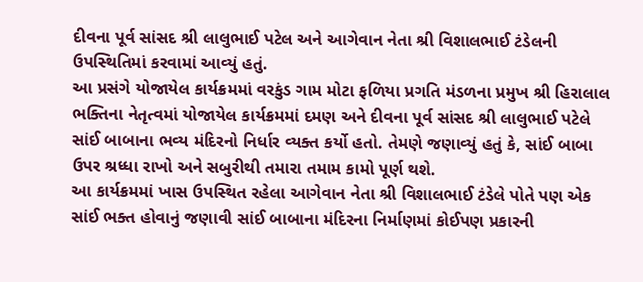દીવના પૂર્વ સાંસદ શ્રી લાલુભાઈ પટેલ અને આગેવાન નેતા શ્રી વિશાલભાઈ ટંડેલની ઉપસ્‍થિતિમાં કરવામાં આવ્‍યું હતું.
આ પ્રસંગે યોજાયેલ કાર્યક્રમમાં વરકુંડ ગામ મોટા ફળિયા પ્રગતિ મંડળના પ્રમુખ શ્રી હિરાલાલ ભક્‍તિના નેતૃત્‍વમાં યોજાયેલ કાર્યક્રમમાં દમણ અને દીવના પૂર્વ સાંસદ શ્રી લાલુભાઈ પટેલે સાંઈ બાબાના ભવ્‍ય મંદિરનો નિર્ધાર વ્‍યક્‍ત કર્યો હતો. તેમણે જણાવ્‍યું હતું કે, સાંઈ બાબા ઉપર શ્રધ્‍ધા રાખો અને સબુરીથી તમારા તમામ કામો પૂર્ણ થશે.
આ કાર્યક્રમમાં ખાસ ઉપસ્‍થિત રહેલા આગેવાન નેતા શ્રી વિશાલભાઈ ટંડેલે પોતે પણ એક સાંઈ ભક્‍ત હોવાનું જણાવી સાંઈ બાબાના મંદિરના નિર્માણમાં કોઈપણ પ્રકારની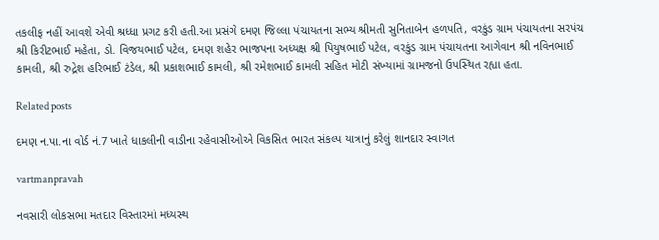તકલીફ નહીં આવશે એવી શ્રધ્‍ધા પ્રગટ કરી હતી.આ પ્રસંગે દમણ જિલ્લા પંચાયતના સભ્‍ય શ્રીમતી સુનિતાબેન હળપતિ, વરકુંડ ગ્રામ પંચાયતના સરપંચ શ્રી કિરીટભાઈ મહેતા, ડો. વિજયભાઈ પટેલ, દમણ શહેર ભાજપના અધ્‍યક્ષ શ્રી પિયુષભાઈ પટેલ, વરકુંડ ગ્રામ પંચાયતના આગેવાન શ્રી નવિનભાઈ કામલી, શ્રી રુદ્રેશ હરિભાઈ ટંડેલ, શ્રી પ્રકાશભાઈ કામલી, શ્રી રમેશભાઈ કામલી સહિત મોટી સંખ્‍યામાં ગ્રામજનો ઉપસ્‍થિત રહ્યા હતા.

Related posts

દમણ ન.પા.ના વોર્ડ નં.7 ખાતે ધાકલીની વાડીના રહેવાસીઓએ વિકસિત ભારત સંકલ્‍પ યાત્રાનું કરેલું શાનદાર સ્‍વાગત

vartmanpravah

નવસારી લોકસભા મતદાર વિસ્તારમાં મધ્યસ્થ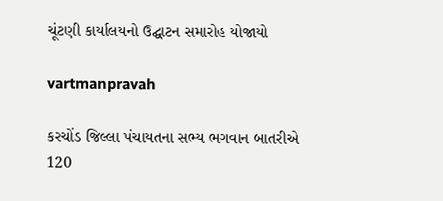ચૂંટણી કાર્યાલયનો ઉદ્ઘાટન સમારોહ યોજાયો

vartmanpravah

કરચોંડ જિલ્લા પંચાયતના સભ્‍ય ભગવાન બાતરીએ 120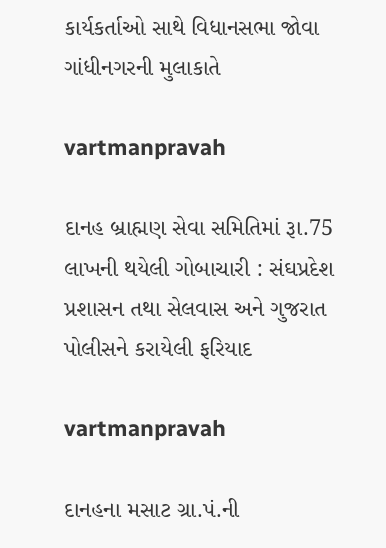કાર્યકર્તાઓ સાથે વિધાનસભા જોવા ગાંધીનગરની મુલાકાતે

vartmanpravah

દાનહ બ્રાહ્મણ સેવા સમિતિમાં રૂા.75 લાખની થયેલી ગોબાચારી : સંઘપ્રદેશ પ્રશાસન તથા સેલવાસ અને ગુજરાત પોલીસને કરાયેલી ફરિયાદ

vartmanpravah

દાનહના મસાટ ગ્રા.પં.ની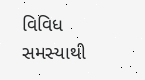વિવિધ સમસ્‍યાથી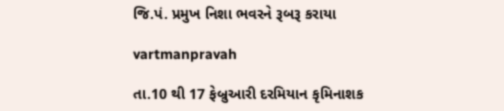જિ.પં. પ્રમુખ નિશા ભવરને રૂબરૂ કરાયા

vartmanpravah

તા.10 થી 17 ફેબ્રુઆરી દરમિયાન કૃમિનાશક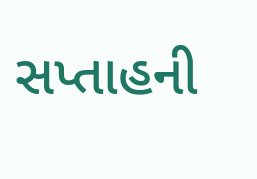સપ્‍તાહની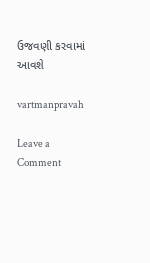ઉજવણી કરવામાં આવશે

vartmanpravah

Leave a Comment